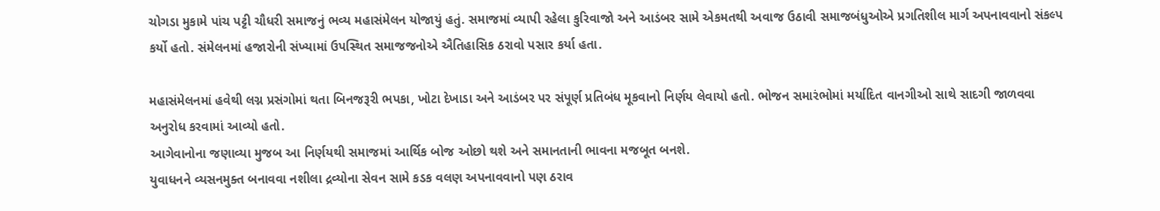ચોગડા મુકામે પાંચ પટ્ટી ચૌધરી સમાજનું ભવ્ય મહાસંમેલન યોજાયું હતું. સમાજમાં વ્યાપી રહેલા કુરિવાજો અને આડંબર સામે એકમતથી અવાજ ઉઠાવી સમાજબંધુઓએ પ્રગતિશીલ માર્ગ અપનાવવાનો સંકલ્પ કર્યો હતો. સંમેલનમાં હજારોની સંખ્યામાં ઉપસ્થિત સમાજજનોએ ઐતિહાસિક ઠરાવો પસાર કર્યા હતા.

મહાસંમેલનમાં હવેથી લગ્ન પ્રસંગોમાં થતા બિનજરૂરી ભપકા, ખોટા દેખાડા અને આડંબર પર સંપૂર્ણ પ્રતિબંધ મૂકવાનો નિર્ણય લેવાયો હતો. ભોજન સમારંભોમાં મર્યાદિત વાનગીઓ સાથે સાદગી જાળવવા અનુરોધ કરવામાં આવ્યો હતો.
આગેવાનોના જણાવ્યા મુજબ આ નિર્ણયથી સમાજમાં આર્થિક બોજ ઓછો થશે અને સમાનતાની ભાવના મજબૂત બનશે.
યુવાધનને વ્યસનમુક્ત બનાવવા નશીલા દ્રવ્યોના સેવન સામે કડક વલણ અપનાવવાનો પણ ઠરાવ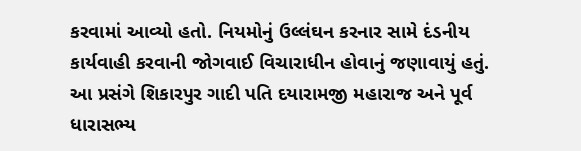કરવામાં આવ્યો હતો. નિયમોનું ઉલ્લંઘન કરનાર સામે દંડનીય કાર્યવાહી કરવાની જોગવાઈ વિચારાધીન હોવાનું જણાવાયું હતું.
આ પ્રસંગે શિકારપુર ગાદી પતિ દયારામજી મહારાજ અને પૂર્વ ધારાસભ્ય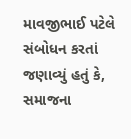માવજીભાઈ પટેલે સંબોધન કરતાં જણાવ્યું હતું કે, સમાજના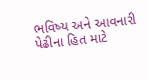ભવિષ્ય અને આવનારી પેઢીના હિત માટે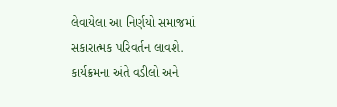લેવાયેલા આ નિર્ણયો સમાજમાં સકારાત્મક પરિવર્તન લાવશે.
કાર્યક્રમના અંતે વડીલો અને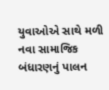યુવાઓએ સાથે મળી નવા સામાજિક બંધારણનું પાલન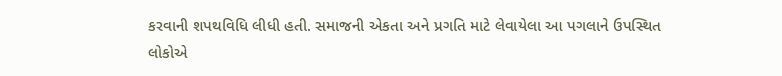કરવાની શપથવિધિ લીધી હતી. સમાજની એકતા અને પ્રગતિ માટે લેવાયેલા આ પગલાને ઉપસ્થિત લોકોએ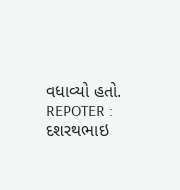વધાવ્યો હતો.
REPOTER : દશરથભાઇ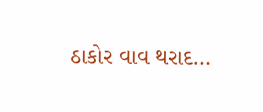ઠાકોર વાવ થરાદ…